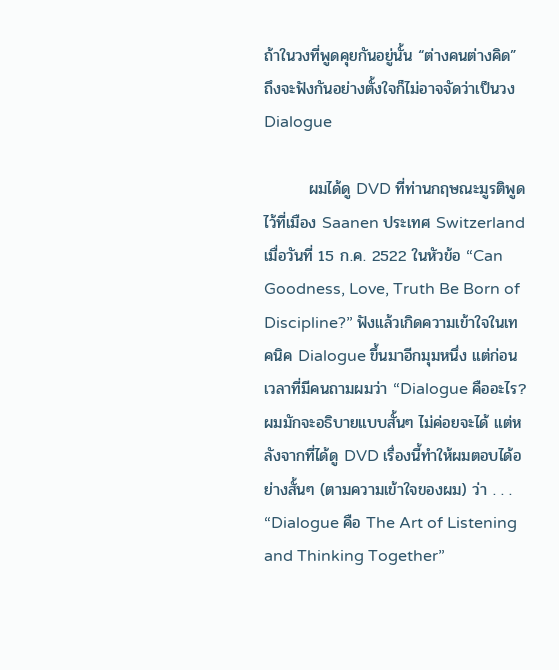ถ้าในวงที่พูดคุยกันอยู่นั้น “ต่างคนต่างคิด” ถึงจะฟังกันอย่างตั้งใจก็ไม่อาจจัดว่าเป็นวง Dialogue

        ผมได้ดู DVD ที่ท่านกฤษณะมูรติพูดไว้ที่เมือง Saanen ประเทศ Switzerland เมื่อวันที่ 15 ก.ค. 2522 ในหัวข้อ “Can Goodness, Love, Truth Be Born of Discipline?” ฟังแล้วเกิดความเข้าใจในเทคนิค Dialogue ขึ้นมาอีกมุมหนึ่ง แต่ก่อนเวลาที่มีคนถามผมว่า “Dialogue คืออะไร? ผมมักจะอธิบายแบบสั้นๆ ไม่ค่อยจะได้ แต่หลังจากที่ได้ดู DVD เรื่องนี้ทำให้ผมตอบได้อย่างสั้นๆ (ตามความเข้าใจของผม) ว่า . . . “Dialogue คือ The Art of Listening and Thinking Together”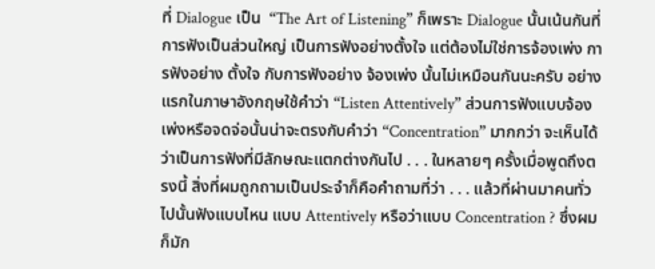ที่ Dialogue เป็น  “The Art of Listening” ก็เพราะ Dialogue นั้นเน้นกันที่การฟังเป็นส่วนใหญ่ เป็นการฟังอย่างตั้งใจ แต่ต้องไม่ใช่การจ้องเพ่ง การฟังอย่าง ตั้งใจ กับการฟังอย่าง จ้องเพ่ง นั้นไม่เหมือนกันนะครับ อย่างแรกในภาษาอังกฤษใช้คำว่า “Listen Attentively” ส่วนการฟังแบบจ้องเพ่งหรือจดจ่อนั้นน่าจะตรงกับคำว่า “Concentration” มากกว่า จะเห็นได้ว่าเป็นการฟังที่มีลักษณะแตกต่างกันไป . . . ในหลายๆ ครั้งเมื่อพูดถึงตรงนี้ สิ่งที่ผมถูกถามเป็นประจำก็คือคำถามที่ว่า . . . แล้วที่ผ่านมาคนทั่วไปนั้นฟังแบบไหน แบบ Attentively หรือว่าแบบ Concentration ? ซึ่งผมก็มัก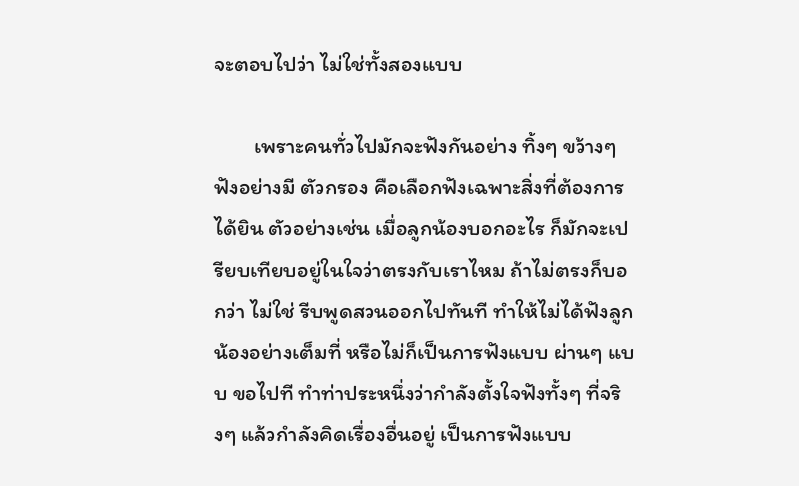จะตอบไปว่า ไม่ใช่ทั้งสองแบบ

        เพราะคนทั่วไปมักจะฟังกันอย่าง ทิ้งๆ ขว้างๆ ฟังอย่างมี ตัวกรอง คือเลือกฟังเฉพาะสิ่งที่ต้องการได้ยิน ตัวอย่างเช่น เมื่อลูกน้องบอกอะไร ก็มักจะเปรียบเทียบอยู่ในใจว่าตรงกับเราไหม ถ้าไม่ตรงก็บอกว่า ไม่ใช่ รีบพูดสวนออกไปทันที ทำให้ไม่ได้ฟังลูกน้องอย่างเต็มที่ หรือไม่ก็เป็นการฟังแบบ ผ่านๆ แบบ ขอไปที ทำท่าประหนึ่งว่ากำลังตั้งใจฟังทั้งๆ ที่จริงๆ แล้วกำลังคิดเรื่องอื่นอยู่ เป็นการฟังแบบ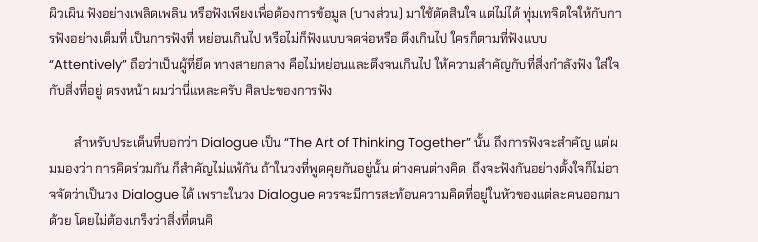ผิวเผิน ฟังอย่างเพลิดเพลิน หรือฟังเพียงเพื่อต้องการข้อมูล (บางส่วน) มาใช้ตัดสินใจ แต่ไม่ได้ ทุ่มเทจิตใจให้กับการฟังอย่างเต็มที่ เป็นการฟังที่ หย่อนเกินไป หรือไม่ก็ฟังแบบจดจ่อหรือ ตึงเกินไป ใครก็ตามที่ฟังแบบ “Attentively” ถือว่าเป็นผู้ที่ยึด ทางสายกลาง คือไม่หย่อนและตึงจนเกินไป ให้ความสำคัญกับที่สิ่งกำลังฟัง ใส่ใจกับสิ่งที่อยู่ ตรงหน้า ผมว่านี่แหละครับ ศิลปะของการฟัง

        สำหรับประเด็นที่บอกว่า Dialogue เป็น “The Art of Thinking Together” นั้น ถึงการฟังจะสำคัญ แต่ผมมองว่า การคิดร่วมกัน ก็สำคัญไม่แพ้กัน ถ้าในวงที่พูดคุยกันอยู่นั้น ต่างคนต่างคิด  ถึงจะฟังกันอย่างตั้งใจก็ไม่อาจจัดว่าเป็นวง Dialogue ได้ เพราะในวง Dialogue ควรจะมีการสะท้อนความคิดที่อยู่ในหัวของแต่ละคนออกมาด้วย โดยไม่ต้องเกร็งว่าสิ่งที่ตนคิ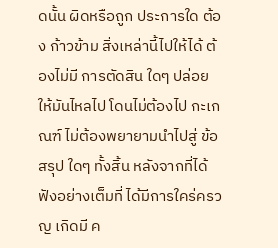ดนั้น ผิดหรือถูก ประการใด ต้อง ก้าวข้าม สิ่งเหล่านี้ไปให้ได้ ต้องไม่มี การตัดสิน ใดๆ ปล่อยให้มันไหลไป โดนไม่ต้องไป กะเกณฑ์ ไม่ต้องพยายามนำไปสู่ ข้อสรุป ใดๆ ทั้งสิ้น หลังจากที่ได้ฟังอย่างเต็มที่ ได้มีการใคร่ครวญ เกิดมี ค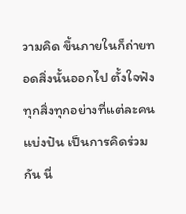วามคิด ขึ้นภายในก็ถ่ายทอดสิ่งนั้นออกไป ตั้งใจฟังทุกสิ่งทุกอย่างที่แต่ละคนแบ่งปัน เป็นการคิดร่วมกัน นี่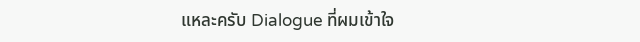แหละครับ Dialogue ที่ผมเข้าใจ